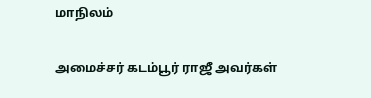மாநிலம்

அமைச்சர் கடம்பூர் ராஜீ அவர்கள்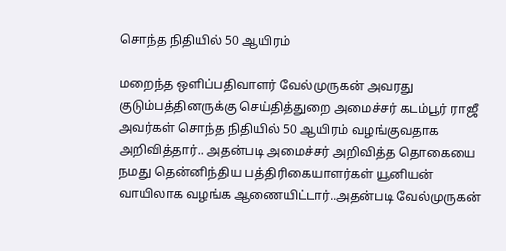சொந்த நிதியில் 50 ஆயிரம்

மறைந்த ஒளிப்பதிவாளர் வேல்முருகன் அவரது குடும்பத்தினருக்கு செய்தித்துறை அமைச்சர் கடம்பூர் ராஜீ அவர்கள் சொந்த நிதியில் 50 ஆயிரம் வழங்குவதாக அறிவித்தார்.. அதன்படி அமைச்சர் அறிவித்த தொகையை நமது தென்னிந்திய பத்திரிகையாளர்கள் யூனியன் வாயிலாக வழங்க ஆணையிட்டார்..அதன்படி வேல்முருகன்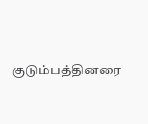குடும்பத்தினரை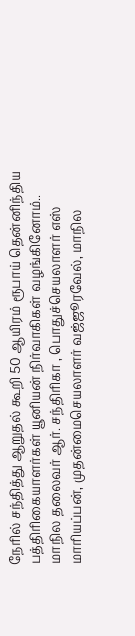நேரில் சந்தித்து ஆறுதல் கூறி 50 ஆயிரம் ரூபாய் தென்னிந்திய பத்திரிகையாளர்கள் யூனியன் நிர்வாகிகள் வழங்கினோம்.. மாநில தலைவர் ஆர். சந்திரிகா , பொதுச்செயலாளர் எஸ் மாரியப்பன், முதன்மைசெயலாளர் வஜ்ஜூரவேல், மாநில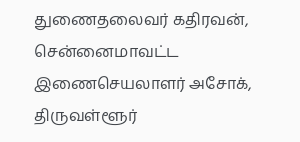துணைதலைவர் கதிரவன், சென்னைமாவட்ட இணைசெயலாளர் அசோக், திருவள்ளூர்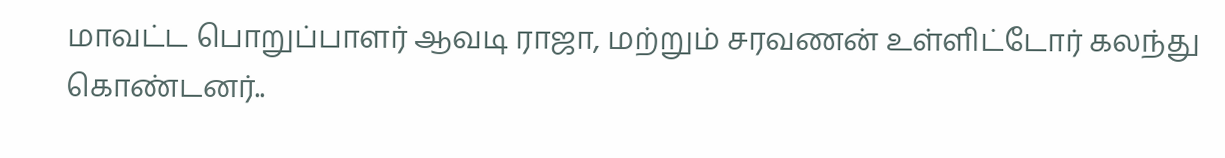மாவட்ட பொறுப்பாளர் ஆவடி ராஜா, மற்றும் சரவணன் உள்ளிட்டோர் கலந்து கொண்டனர்..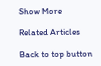Show More

Related Articles

Back to top button